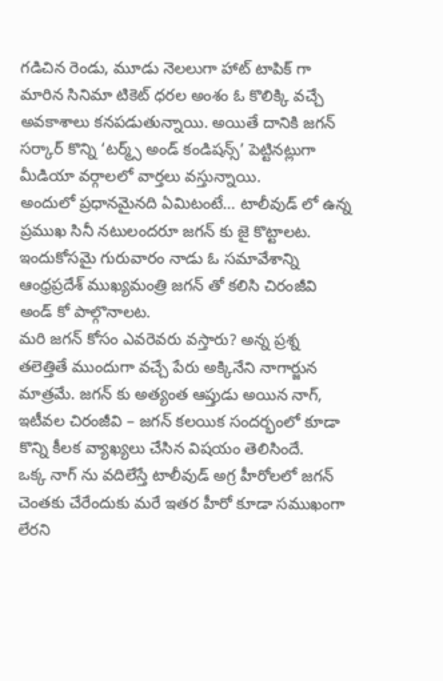గడిచిన రెండు, మూడు నెలలుగా హాట్ టాపిక్ గా మారిన సినిమా టికెట్ ధరల అంశం ఓ కొలిక్కి వచ్చే అవకాశాలు కనపడుతున్నాయి. అయితే దానికి జగన్ సర్కార్ కొన్ని ‘టర్మ్స్ అండ్ కండిషన్స్’ పెట్టినట్లుగా మీడియా వర్గాలలో వార్తలు వస్తున్నాయి.
అందులో ప్రధానమైనది ఏమిటంటే… టాలీవుడ్ లో ఉన్న ప్రముఖ సినీ నటులందరూ జగన్ కు జై కొట్టాలట. ఇందుకోసమై గురువారం నాడు ఓ సమావేశాన్ని ఆంధ్రప్రదేశ్ ముఖ్యమంత్రి జగన్ తో కలిసి చిరంజీవి అండ్ కో పాల్గొనాలట.
మరి జగన్ కోసం ఎవరెవరు వస్తారు? అన్న ప్రశ్న తలెత్తితే ముందుగా వచ్చే పేరు అక్కినేని నాగార్జున మాత్రమే. జగన్ కు అత్యంత ఆప్తుడు అయిన నాగ్, ఇటీవల చిరంజీవి – జగన్ కలయిక సందర్భంలో కూడా కొన్ని కీలక వ్యాఖ్యలు చేసిన విషయం తెలిసిందే.
ఒక్క నాగ్ ను వదిలేస్తే టాలీవుడ్ అగ్ర హీరోలలో జగన్ చెంతకు చేరేందుకు మరే ఇతర హీరో కూడా సముఖంగా లేరని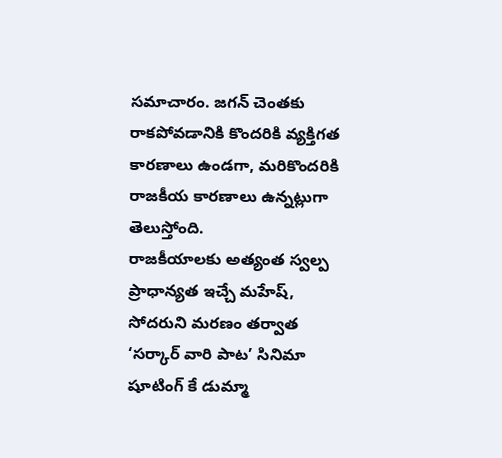సమాచారం. జగన్ చెంతకు రాకపోవడానికి కొందరికి వ్యక్తిగత కారణాలు ఉండగా, మరికొందరికి రాజకీయ కారణాలు ఉన్నట్లుగా తెలుస్తోంది.
రాజకీయాలకు అత్యంత స్వల్ప ప్రాధాన్యత ఇచ్చే మహేష్, సోదరుని మరణం తర్వాత ‘సర్కార్ వారి పాట’ సినిమా షూటింగ్ కే డుమ్మా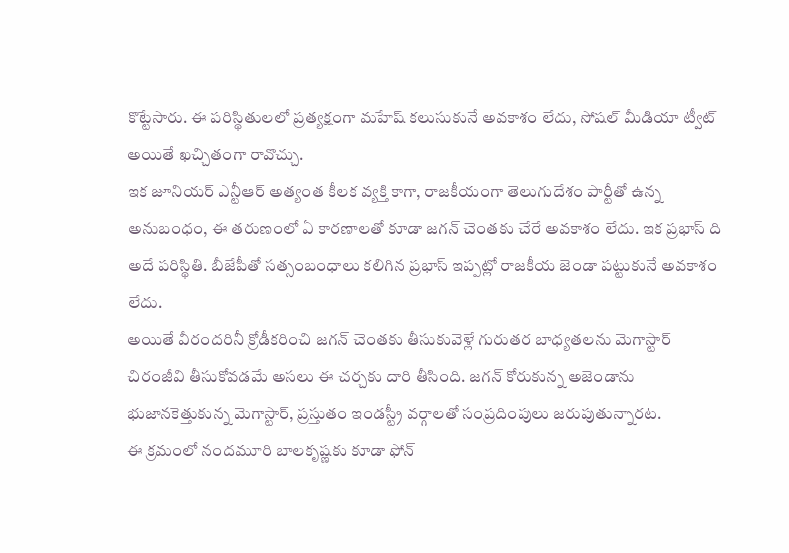కొట్టేసారు. ఈ పరిస్థితులలో ప్రత్యక్షంగా మహేష్ కలుసుకునే అవకాశం లేదు, సోషల్ మీడియా ట్వీట్ అయితే ఖచ్చితంగా రావొచ్చు.
ఇక జూనియర్ ఎన్టీఆర్ అత్యంత కీలక వ్యక్తి కాగా, రాజకీయంగా తెలుగుదేశం పార్టీతో ఉన్న అనుబంధం, ఈ తరుణంలో ఏ కారణాలతో కూడా జగన్ చెంతకు చేరే అవకాశం లేదు. ఇక ప్రభాస్ ది అదే పరిస్థితి. బీజేపీతో సత్సంబంధాలు కలిగిన ప్రభాస్ ఇప్పట్లో రాజకీయ జెండా పట్టుకునే అవకాశం లేదు.
అయితే వీరందరినీ క్రోడీకరించి జగన్ చెంతకు తీసుకువెళ్లే గురుతర బాధ్యతలను మెగాస్టార్ చిరంజీవి తీసుకోవడమే అసలు ఈ చర్చకు దారి తీసింది. జగన్ కోరుకున్న అజెండాను భుజానకెత్తుకున్న మెగాస్టార్, ప్రస్తుతం ఇండస్ట్రీ వర్గాలతో సంప్రదింపులు జరుపుతున్నారట.
ఈ క్రమంలో నందమూరి బాలకృష్ణకు కూడా ఫోన్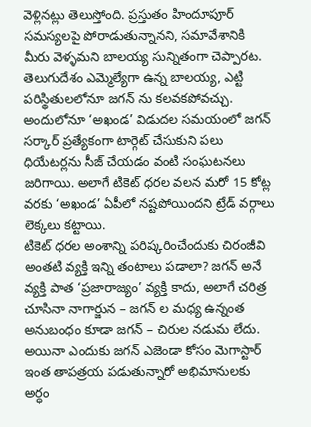వెళ్లినట్లు తెలుస్తోంది. ప్రస్తుతం హిందూపూర్ సమస్యలపై పోరాడుతున్నానని, సమావేశానికి మీరు వెళ్ళమని బాలయ్య సున్నితంగా చెప్పారట. తెలుగుదేశం ఎమ్మెల్యేగా ఉన్న బాలయ్య, ఎట్టి పరిస్థితులలోనూ జగన్ ను కలవకపోవచ్చు.
అందులోనూ ‘అఖండ’ విడుదల సమయంలో జగన్ సర్కార్ ప్రత్యేకంగా టార్గెట్ చేసుకుని పలు ధియేటర్లను సీజ్ చేయడం వంటి సంఘటనలు జరిగాయి. అలాగే టికెట్ ధరల వలన మరో 15 కోట్ల వరకు ‘అఖండ’ ఏపీలో నష్టపోయిందని ట్రేడ్ వర్గాలు లెక్కలు కట్టాయి.
టికెట్ ధరల అంశాన్ని పరిష్కరించేందుకు చిరంజీవి అంతటి వ్యక్తి ఇన్ని తంటాలు పడాలా? జగన్ అనే వ్యక్తి పాత ‘ప్రజారాజ్యం’ వ్యక్తి కాదు, అలాగే చరిత్ర చూసినా నాగార్జున – జగన్ ల మధ్య ఉన్నంత అనుబంధం కూడా జగన్ – చిరుల నడుమ లేదు.
అయినా ఎందుకు జగన్ ఎజెండా కోసం మెగాస్టార్ ఇంత తాపత్రయ పడుతున్నారో అభిమానులకు అర్ధం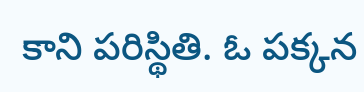కాని పరిస్థితి. ఓ పక్కన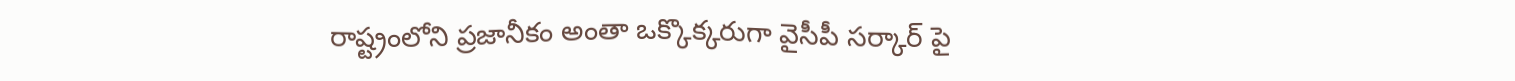రాష్ట్రంలోని ప్రజానీకం అంతా ఒక్కొక్కరుగా వైసీపీ సర్కార్ పై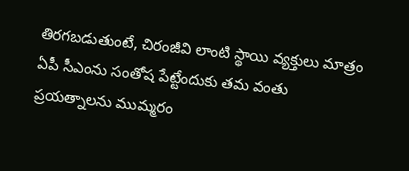తిరగబడుతుంటే, చిరంజీవి లాంటి స్థాయి వ్యక్తులు మాత్రం ఏపీ సీఎంను సంతోష పేట్టేందుకు తమ వంతు ప్రయత్నాలను ముమ్మరం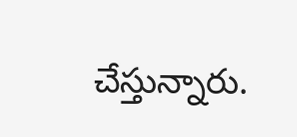చేస్తున్నారు.